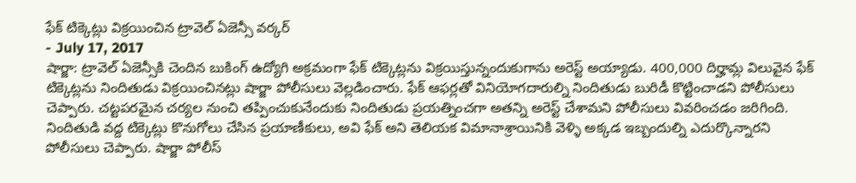ఫేక్ టిక్కెట్లు విక్రయించిన ట్రావెల్ ఏజెన్సీ వర్కర్
- July 17, 2017
షార్జా: ట్రావెల్ ఏజెన్సీకి చెందిన బుకింగ్ ఉద్యోగి అక్రమంగా ఫేక్ టిక్కెట్లను విక్రయిస్తున్నందుకుగాను అరెస్ట్ అయ్యాడు. 400,000 దిర్హామ్ల విలువైన ఫేక్ టిక్కెట్లను నిందితుడు విక్రయించినట్లు షార్జా పోలీసులు వెల్లడించారు. ఫేక్ ఆఫర్లతో వినియోగదారుల్ని నిందితుడు బురిడీ కొట్టించాడని పోలీసులు చెప్పారు. చట్టపరమైన చర్యల నుంచి తప్పించుకునేందుకు నిందితుడు ప్రయత్నించగా అతన్ని అరెస్ట్ చేశామని పోలీసులు వివరించడం జరిగింది. నిందితుడి వద్ద టిక్కెట్లు కొనుగోలు చేసిన ప్రయాణీకులు, అవి ఫేక్ అని తెలియక విమానాశ్రాయినికి వెళ్ళి అక్కడ ఇబ్బందుల్ని ఎదుర్కొన్నారని పోలీసులు చెప్పారు. షార్జా పోలీస్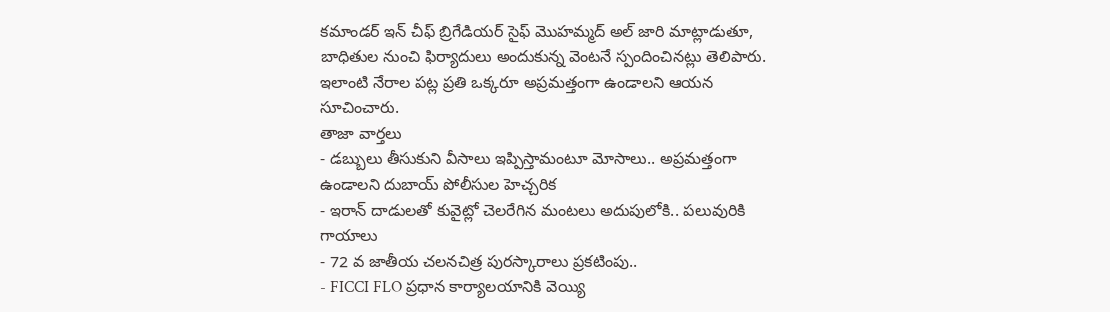కమాండర్ ఇన్ చీఫ్ బ్రిగేడియర్ సైఫ్ మొహమ్మద్ అల్ జారి మాట్లాడుతూ, బాధితుల నుంచి ఫిర్యాదులు అందుకున్న వెంటనే స్పందించినట్లు తెలిపారు. ఇలాంటి నేరాల పట్ల ప్రతి ఒక్కరూ అప్రమత్తంగా ఉండాలని ఆయన సూచించారు.
తాజా వార్తలు
- డబ్బులు తీసుకుని వీసాలు ఇప్పిస్తామంటూ మోసాలు.. అప్రమత్తంగా ఉండాలని దుబాయ్ పోలీసుల హెచ్చరిక
- ఇరాన్ దాడులతో కువైట్లో చెలరేగిన మంటలు అదుపులోకి.. పలువురికి గాయాలు
- 72 వ జాతీయ చలనచిత్ర పురస్కారాలు ప్రకటింపు..
- FICCI FLO ప్రధాన కార్యాలయానికి వెయ్యి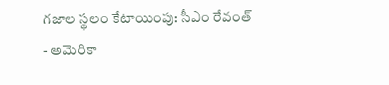గజాల స్థలం కేటాయింపు: సీఎం రేవంత్
- అమెరికా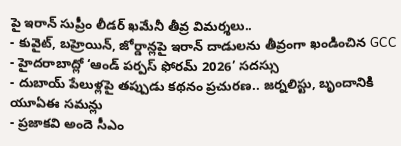పై ఇరాన్ సుప్రీం లీడర్ ఖమేనీ తీవ్ర విమర్శలు..
- కువైట్, బహ్రెయిన్, జోర్డాన్లపై ఇరాన్ దాడులను తీవ్రంగా ఖండించిన GCC
- హైదరాబాద్లో ‘ఆండ్ పర్పస్ ఫోరమ్ 2026’ సదస్సు
- దుబాయ్ పేలుళ్లపై తప్పుడు కథనం ప్రచురణ.. జర్నలిస్టు, బృందానికి యూఏఈ సమన్లు
- ప్రజాకవి అందె సీఎం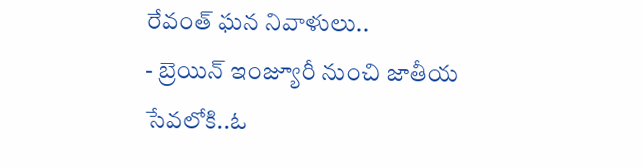రేవంత్ ఘన నివాళులు..
- బ్రెయిన్ ఇంజ్యూరీ నుంచి జాతీయ సేవలోకి..ఓ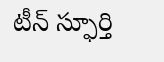టీన్ స్ఫూర్తి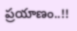ప్రయాణం..!!